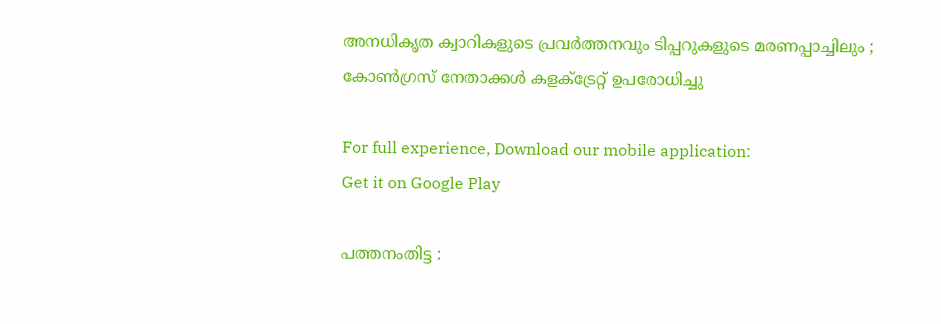അനധികൃത ക്വാറികളുടെ പ്രവര്‍ത്തനവും ടിപ്പറുകളുടെ മരണപ്പാച്ചിലും ; കോണ്‍ഗ്രസ് നേതാക്കള്‍ കളക്ട്രേറ്റ് ഉപരോധിച്ചു

For full experience, Download our mobile application:
Get it on Google Play

പത്തനംതിട്ട :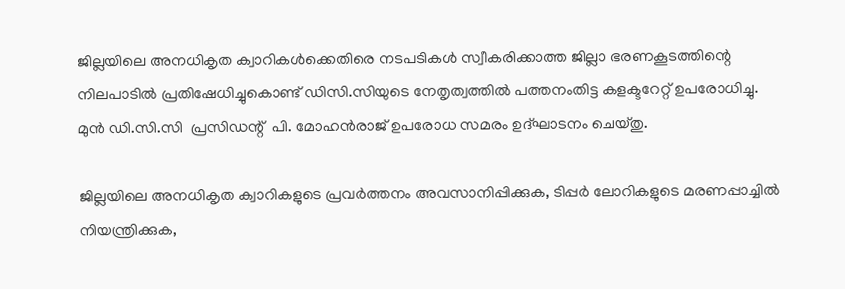ജില്ലയിലെ അനധികൃത ക്വാറികള്‍ക്കെതിരെ നടപടികള്‍ സ്വീകരിക്കാത്ത ജില്ലാ ഭരണകൂടത്തിന്റെ നിലപാടില്‍ പ്രതിഷേധിച്ചുകൊണ്ട് ഡിസി.സിയുടെ നേതൃത്വത്തില്‍ പത്തനംതിട്ട കളക്ടറേറ്റ് ഉപരോധിച്ചു. മുന്‍ ഡി.സി.സി  പ്രസിഡന്റ്  പി. മോഹന്‍രാജ് ഉപരോധ സമരം ഉദ്ഘാടനം ചെയ്തു.

ജില്ലയിലെ അനധികൃത ക്വാറികളുടെ പ്രവര്‍ത്തനം അവസാനിപ്പിക്കുക, ടിപ്പര്‍ ലോറികളുടെ മരണപ്പാച്ചില്‍ നിയന്ത്രിക്കുക,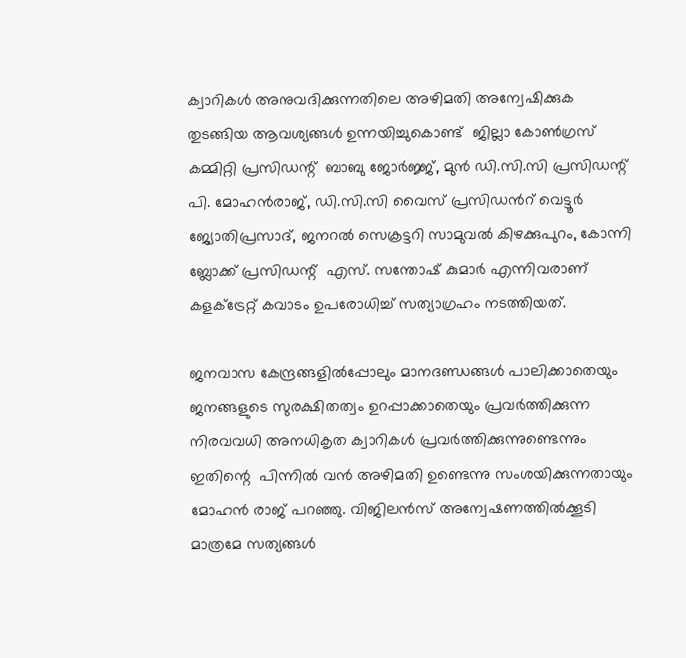ക്വാറികള്‍ അനുവദിക്കുന്നതിലെ അഴിമതി അന്വേഷിക്കുക തുടങ്ങിയ ആവശ്യങ്ങള്‍ ഉന്നയിച്ചുകൊണ്ട്  ജില്ലാ കോണ്‍ഗ്രസ് കമ്മിറ്റി പ്രസിഡന്റ്  ബാബു ജോര്‍ജ്ജ്, മുന്‍ ഡി.സി.സി പ്രസിഡന്റ്  പി. മോഹന്‍രാജ്, ഡി.സി.സി വൈസ് പ്രസിഡന്‍റ് വെട്ടൂര്‍ ജ്യോതിപ്രസാദ്, ജനറല്‍ സെക്രട്ടറി സാമുവല്‍ കിഴക്കുപുറം, കോന്നി ബ്ലോക്ക് പ്രസിഡന്റ്  എസ്. സന്തോഷ് കുമാര്‍ എന്നിവരാണ് കളക്ട്രേറ്റ് കവാടം ഉപരോധിച്ച് സത്യാഗ്രഹം നടത്തിയത്.

ജനവാസ കേന്ദ്രങ്ങളില്‍പ്പോലും മാനദണ്ഡങ്ങള്‍ പാലിക്കാതെയും ജനങ്ങളുടെ സുരക്ഷിതത്വം ഉറപ്പാക്കാതെയും പ്രവര്‍ത്തിക്കുന്ന നിരവവധി അനധികൃത ക്വാറികള്‍ പ്രവര്‍ത്തിക്കുന്നുണ്ടെന്നും ഇതിന്റെ  പിന്നില്‍ വന്‍ അഴിമതി ഉണ്ടെന്നു സംശയിക്കുന്നതായും മോഹന്‍ രാജ് പറഞ്ഞു. വിജിലന്‍സ് അന്വേഷണത്തില്‍ക്കൂടി മാത്രമേ സത്യങ്ങള്‍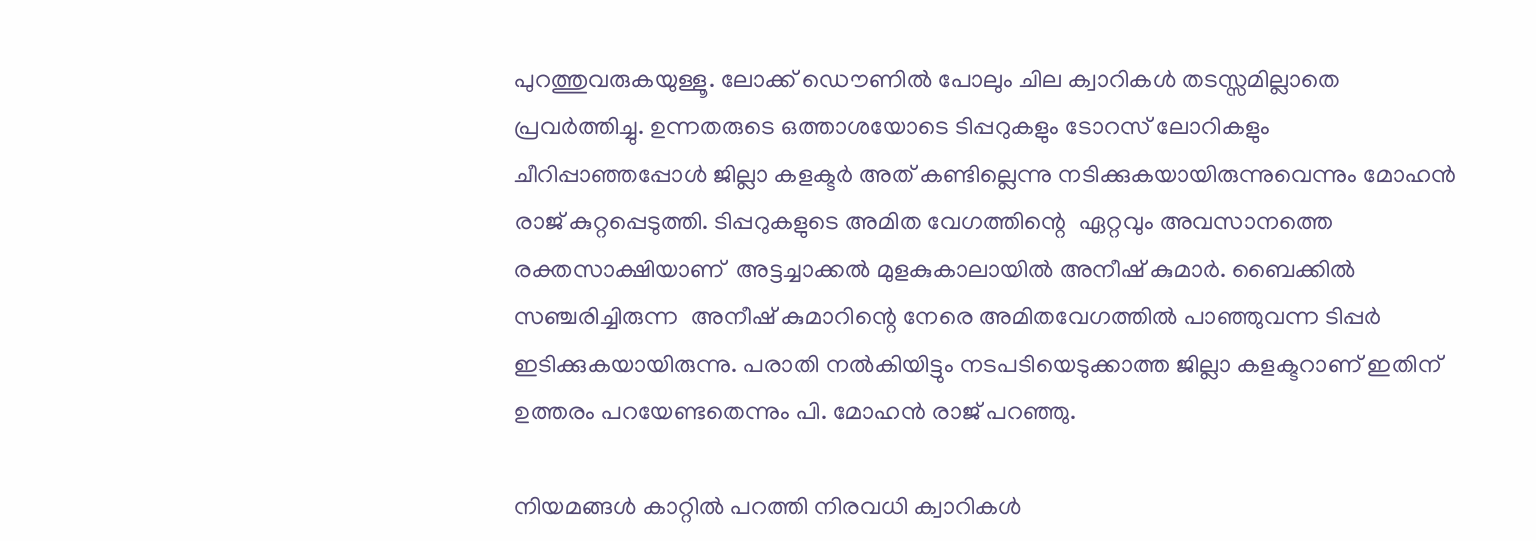പുറത്തുവരുകയുള്ളൂ. ലോക്ക് ഡൌണില്‍ പോലും ചില ക്വാറികള്‍ തടസ്സമില്ലാതെ പ്രവര്‍ത്തിച്ചു. ഉന്നതരുടെ ഒത്താശയോടെ ടിപ്പറുകളും ടോറസ് ലോറികളും ചീറിപ്പാഞ്ഞപ്പോള്‍ ജില്ലാ കളക്ടര്‍ അത് കണ്ടില്ലെന്നു നടിക്കുകയായിരുന്നുവെന്നും മോഹന്‍ രാജ് കുറ്റപ്പെടുത്തി. ടിപ്പറുകളുടെ അമിത വേഗത്തിന്റെ  ഏറ്റവും അവസാനത്തെ രക്തസാക്ഷിയാണ്  അട്ടച്ചാക്കല്‍ മുളകുകാലായില്‍ അനീഷ് കുമാര്‍. ബൈക്കില്‍ സഞ്ചരിച്ചിരുന്ന  അനീഷ് കുമാറിന്റെ നേരെ അമിതവേഗത്തില്‍ പാഞ്ഞുവന്ന ടിപ്പര്‍ ഇടിക്കുകയായിരുന്നു. പരാതി നല്‍കിയിട്ടും നടപടിയെടുക്കാത്ത ജില്ലാ കളക്ടറാണ് ഇതിന് ഉത്തരം പറയേണ്ടതെന്നും പി. മോഹന്‍ രാജ് പറഞ്ഞു.

നിയമങ്ങള്‍ കാറ്റില്‍ പറത്തി നിരവധി ക്വാറികള്‍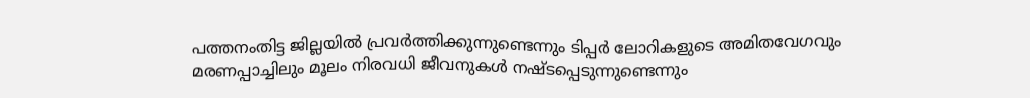പത്തനംതിട്ട ജില്ലയില്‍ പ്രവര്‍ത്തിക്കുന്നുണ്ടെന്നും ടിപ്പര്‍ ലോറികളുടെ അമിതവേഗവും മരണപ്പാച്ചിലും മൂലം നിരവധി ജീവനുകള്‍ നഷ്ടപ്പെടുന്നുണ്ടെന്നും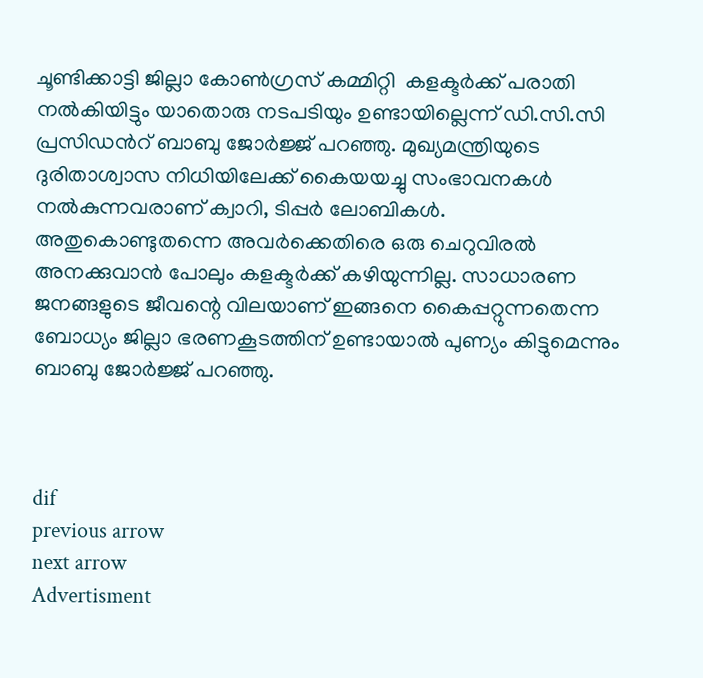ചൂണ്ടിക്കാട്ടി ജില്ലാ കോണ്‍ഗ്രസ് കമ്മിറ്റി  കളക്ടര്‍ക്ക് പരാതി  നല്‍കിയിട്ടും യാതൊരു നടപടിയും ഉണ്ടായില്ലെന്ന് ഡി.സി.സി പ്രസിഡന്‍റ് ബാബു ജോര്‍ജ്ജ് പറഞ്ഞു. മുഖ്യമന്ത്രിയുടെ ദുരിതാശ്വാസ നിധിയിലേക്ക് കൈയയച്ചു സംഭാവനകള്‍ നല്‍കുന്നവരാണ് ക്വാറി, ടിപ്പര്‍ ലോബികള്‍. അതുകൊണ്ടുതന്നെ അവര്‍ക്കെതിരെ ഒരു ചെറുവിരല്‍ അനക്കുവാന്‍ പോലും കളക്ടര്‍ക്ക് കഴിയുന്നില്ല. സാധാരണ ജനങ്ങളുടെ ജീവന്റെ വിലയാണ് ഇങ്ങനെ കൈപ്പറ്റുന്നതെന്ന ബോധ്യം ജില്ലാ ഭരണകൂടത്തിന് ഉണ്ടായാല്‍ പുണ്യം കിട്ടുമെന്നും ബാബു ജോര്‍ജ്ജ് പറഞ്ഞു.



dif
previous arrow
next arrow
Advertisment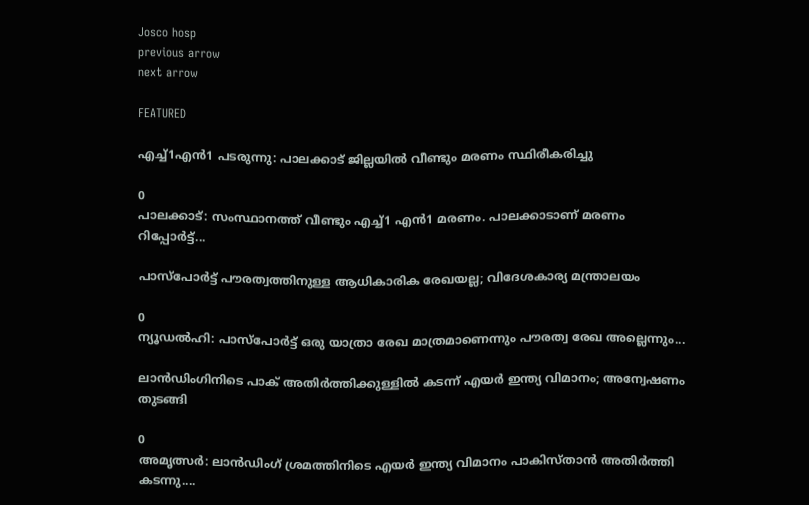Josco hosp
previous arrow
next arrow

FEATURED

എച്ച്1എൻ1 പടരുന്നു: പാലക്കാട് ജില്ലയിൽ വീണ്ടും മരണം സ്ഥിരീകരിച്ചു

0
പാലക്കാട്: സംസ്ഥാനത്ത് വീണ്ടും എച്ച്1 എന്‍1 മരണം. പാലക്കാടാണ് മരണം റിപ്പോര്‍ട്ട്...

പാസ്‌പോർട്ട് പൗരത്വത്തിനുള്ള ആധികാരിക രേഖയല്ല; വിദേശകാര്യ മന്ത്രാലയം

0
ന്യൂഡല്‍ഹി: പാസ്‌പോർട്ട് ഒരു യാത്രാ രേഖ മാത്രമാണെന്നും പൗരത്വ രേഖ അല്ലെന്നും...

ലാൻഡിംഗിനിടെ പാക് അതിർത്തിക്കുള്ളിൽ കടന്ന് എയർ ഇന്ത്യ വിമാനം; അന്വേഷണം തുടങ്ങി

0
അമൃത്സർ: ലാൻഡിംഗ് ശ്രമത്തിനിടെ എയർ ഇന്ത്യ വിമാനം പാകിസ്താൻ അതിർത്തി കടന്നു....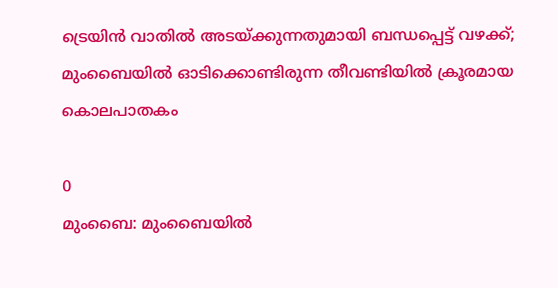ട്രെയിൻ വാതിൽ അടയ്ക്കുന്നതുമായി ബന്ധപ്പെട്ട് വഴക്ക്; മുംബൈയിൽ ഓടിക്കൊണ്ടിരുന്ന തീവണ്ടിയിൽ ക്രൂരമായ കൊലപാതകം

0
മുംബൈ: മുംബൈയില്‍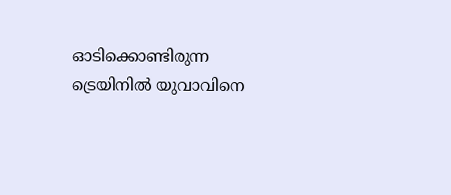ഓടിക്കൊണ്ടിരുന്ന ട്രെയിനില്‍ യുവാവിനെ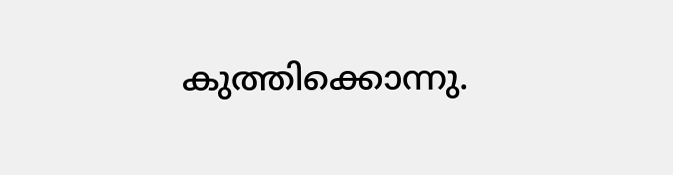കുത്തിക്കൊന്നു.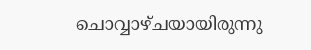ചൊവ്വാഴ്ചയായിരുന്നു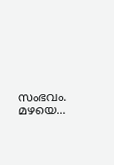സംഭവം. മഴയെ...